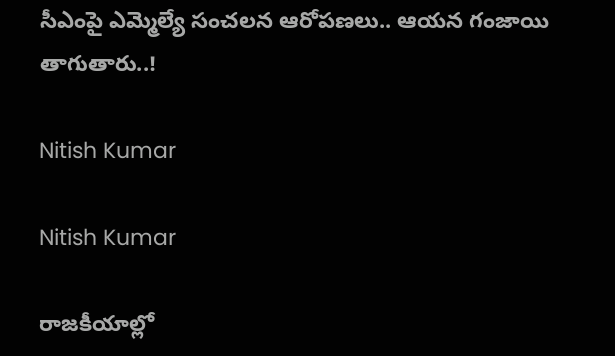సీఎంపై ఎమ్మెల్యే సంచలన ఆరోపణలు.. ఆయన గంజాయి తాగుతారు..!

Nitish Kumar

Nitish Kumar

రాజకీయాల్లో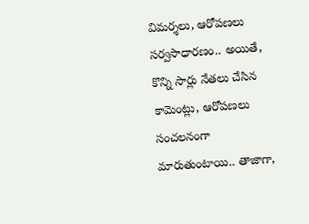విమర్శలు, ఆరోపణలు సర్వసాధారణం.. అయితే, కొన్ని సార్లు నేతలు చేసిన కామెంట్లు, ఆరోపణలు సంచలనంగా మారుతుంటాయి.. తాజాగా,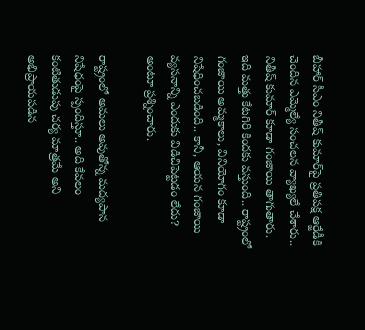బీహార్‌ సీఎం నితీష్‌ కుమార్‌పై ప్రతిపక్ష ఆర్జేడీకి చెందిన ఎమ్మెల్యే సంచలన వ్యాఖ్యలే చేశారు.. నితీష్‌ కుమార్‌ కూడా గంజాయి తాగుతారు. ఇది మత్తు కేటగిరి కిందకు వస్తుంది.. రాష్ట్రంలో గంజాయి అమ్మకాలు, వినియోగం కూడా నిషేధించబడింది.. కానీ, ఆయన గంజాయి వ్యసనాన్ని ఎందుకు విడిచిపెట్టడం లేదు? అంటూ ప్రశ్నించారు.

రాష్ట్రంలో అమలు అవుతోన్న మద్యపాన నిషేధంపై స్పందిస్తూ.. అది కేవలం కంటితుడుపు చర్య మాత్రమే అని అభిప్రాయపడిన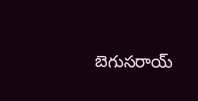బెగుసరాయ్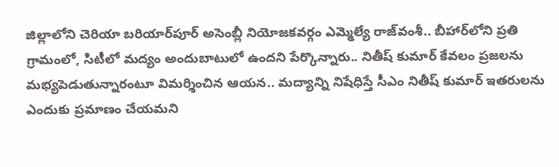జిల్లాలోని చెరియా బరియార్‌పూర్ అసెంబ్లీ నియోజకవర్గం ఎమ్మెల్యే రాజ్‌వంశీ.. బీహార్‌లోని ప్రతి గ్రామంలో, సిటీలో మద్యం అందుబాటులో ఉందని పేర్కొన్నారు.. నితీష్‌ కుమార్‌ కేవలం ప్రజలను మభ్యపెడుతున్నారంటూ విమర్శించిన ఆయన.. మద్యాన్ని నిషేధిస్తే సీఎం నితీష్‌ కుమార్‌ ఇతరులను ఎందుకు ప్రమాణం చేయమని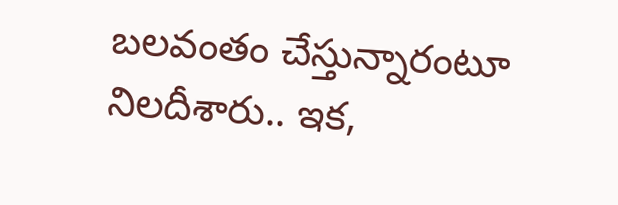బలవంతం చేస్తున్నారంటూ నిలదీశారు.. ఇక,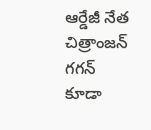ఆర్డేజీ నేత చిత్రాంజన్‌ గగన్‌ కూడా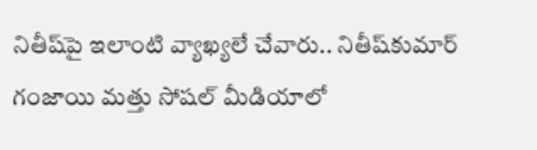నితీష్‌పై ఇలాంటి వ్యాఖ్యలే చేవారు.. నితీష్‌కుమార్‌ గంజాయి మత్తు సోషల్‌ మీడియాలో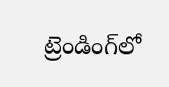ట్రెండింగ్‌లో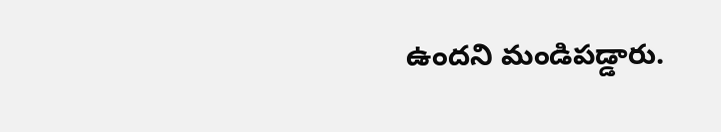ఉందని మండిపడ్డారు.